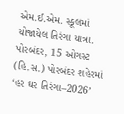એમ.ઈ.એમ. સ્કૂલમાં યોજાયેલ તિરંગા યાત્રા.
પોરબંદર, 15 ઓગસ્ટ (હિ.સ.) પોરબંદર શહેરમાં ‘હર ઘર તિરંગા–2026’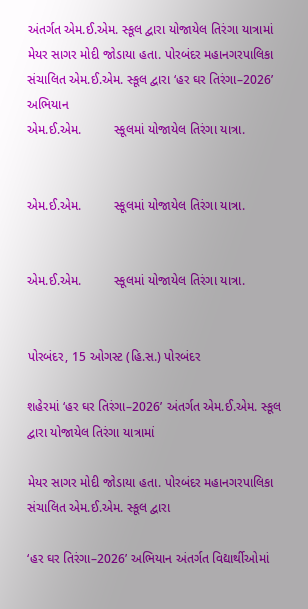અંતર્ગત એમ.ઈ.એમ. સ્કૂલ દ્વારા યોજાયેલ તિરંગા યાત્રામાં મેયર સાગર મોદી જોડાયા હતા. પોરબંદર મહાનગરપાલિકા સંચાલિત એમ.ઈ.એમ. સ્કૂલ દ્વારા ‘હર ઘર તિરંગા–2026’ અભિયાન
એમ.ઈ.એમ.         સ્કૂલમાં યોજાયેલ તિરંગા યાત્રા.


એમ.ઈ.એમ.         સ્કૂલમાં યોજાયેલ તિરંગા યાત્રા.


એમ.ઈ.એમ.         સ્કૂલમાં યોજાયેલ તિરંગા યાત્રા.


પોરબંદર, 15 ઓગસ્ટ (હિ.સ.) પોરબંદર

શહેરમાં ‘હર ઘર તિરંગા–2026’ અંતર્ગત એમ.ઈ.એમ. સ્કૂલ દ્વારા યોજાયેલ તિરંગા યાત્રામાં

મેયર સાગર મોદી જોડાયા હતા. પોરબંદર મહાનગરપાલિકા સંચાલિત એમ.ઈ.એમ. સ્કૂલ દ્વારા

‘હર ઘર તિરંગા–2026’ અભિયાન અંતર્ગત વિદ્યાર્થીઓમાં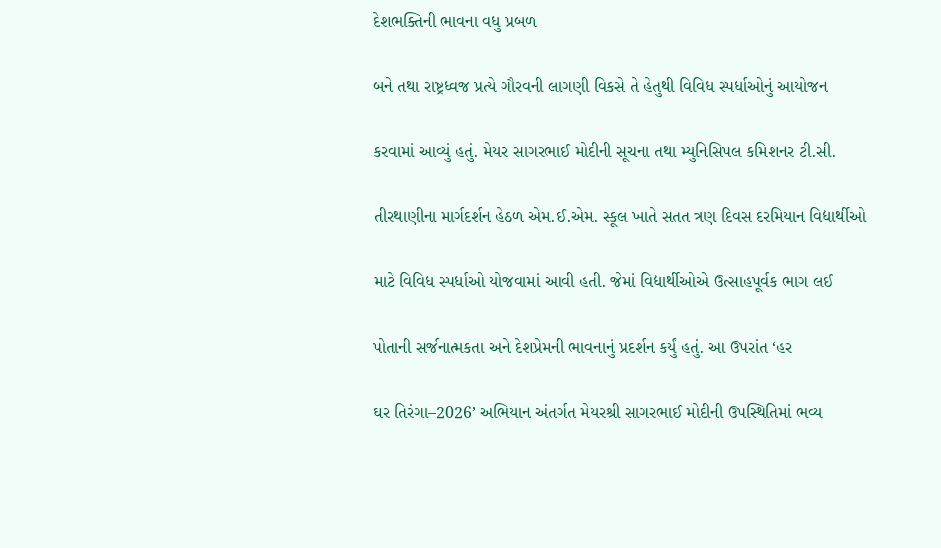દેશભક્તિની ભાવના વધુ પ્રબળ

બને તથા રાષ્ટ્રધ્વજ પ્રત્યે ગૌરવની લાગણી વિકસે તે હેતુથી વિવિધ સ્પર્ધાઓનું આયોજન

કરવામાં આવ્યું હતું. મેયર સાગરભાઈ મોદીની સૂચના તથા મ્યુનિસિપલ કમિશનર ટી.સી.

તીરથાણીના માર્ગદર્શન હેઠળ એમ.ઈ.એમ. સ્કૂલ ખાતે સતત ત્રણ દિવસ દરમિયાન વિદ્યાર્થીઓ

માટે વિવિધ સ્પર્ધાઓ યોજવામાં આવી હતી. જેમાં વિદ્યાર્થીઓએ ઉત્સાહપૂર્વક ભાગ લઈ

પોતાની સર્જનાત્મકતા અને દેશપ્રેમની ભાવનાનું પ્રદર્શન કર્યું હતું. આ ઉપરાંત ‘હર

ઘર તિરંગા–2026’ અભિયાન અંતર્ગત મેયરશ્રી સાગરભાઈ મોદીની ઉપસ્થિતિમાં ભવ્ય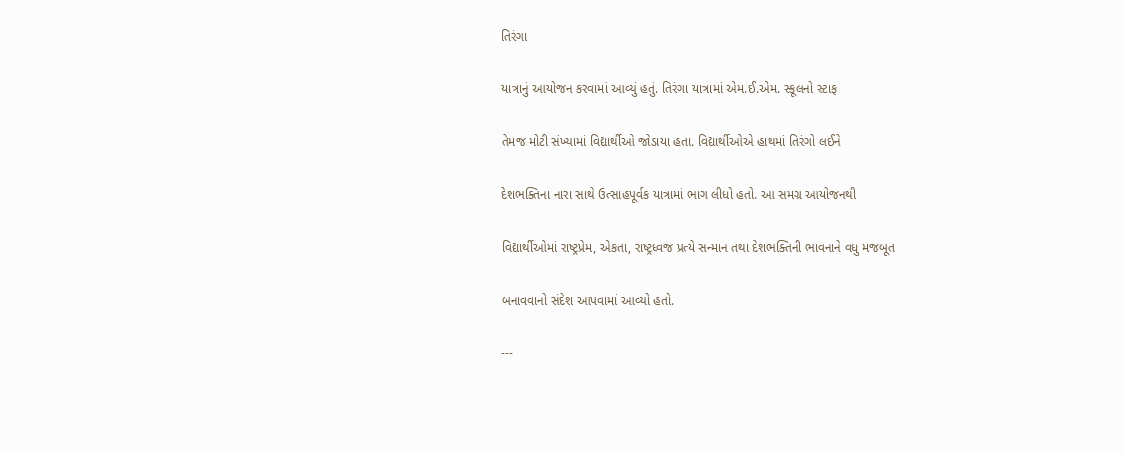તિરંગા

યાત્રાનું આયોજન કરવામાં આવ્યું હતું. તિરંગા યાત્રામાં એમ.ઈ.એમ. સ્કૂલનો સ્ટાફ

તેમજ મોટી સંખ્યામાં વિદ્યાર્થીઓ જોડાયા હતા. વિદ્યાર્થીઓએ હાથમાં તિરંગો લઈને

દેશભક્તિના નારા સાથે ઉત્સાહપૂર્વક યાત્રામાં ભાગ લીધો હતો. આ સમગ્ર આયોજનથી

વિદ્યાર્થીઓમાં રાષ્ટ્રપ્રેમ, એકતા, રાષ્ટ્રધ્વજ પ્રત્યે સન્માન તથા દેશભક્તિની ભાવનાને વધુ મજબૂત

બનાવવાનો સંદેશ આપવામાં આવ્યો હતો.

---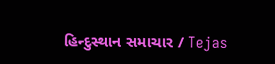હિન્દુસ્થાન સમાચાર / Tejas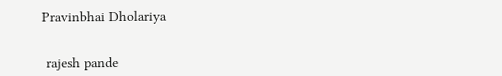Pravinbhai Dholariya


 rajesh pande